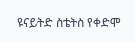ዩናይትድ ስቴትስ የቀድሞ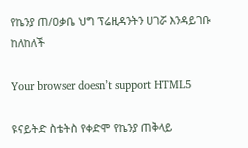የኬንያ ጠ/ዐቃቤ ህግ ፕሬዚዳንትን ሀገሯ እንዳይገቡ ከለከለች

Your browser doesn’t support HTML5

ዩናይትድ ስቴትስ የቀድሞ የኬንያ ጠቅላይ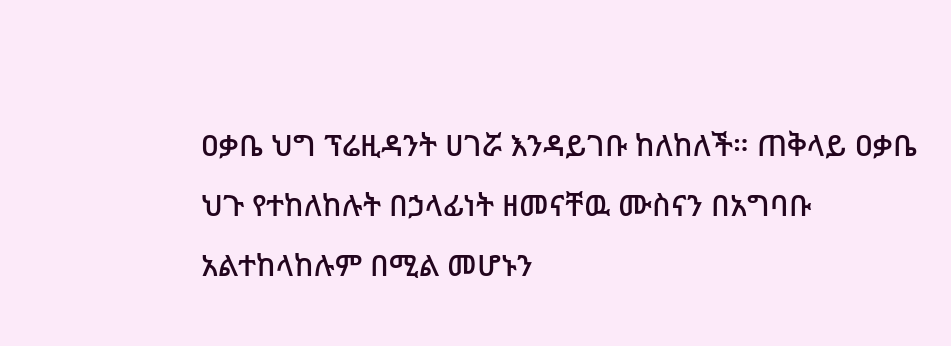ዐቃቤ ህግ ፕሬዚዳንት ሀገሯ እንዳይገቡ ከለከለች። ጠቅላይ ዐቃቤ ህጉ የተከለከሉት በኃላፊነት ዘመናቸዉ ሙስናን በአግባቡ አልተከላከሉም በሚል መሆኑን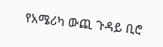የአሜሪካ ውጪ ጉዳይ ቢሮ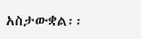አስታውቋል፡፡